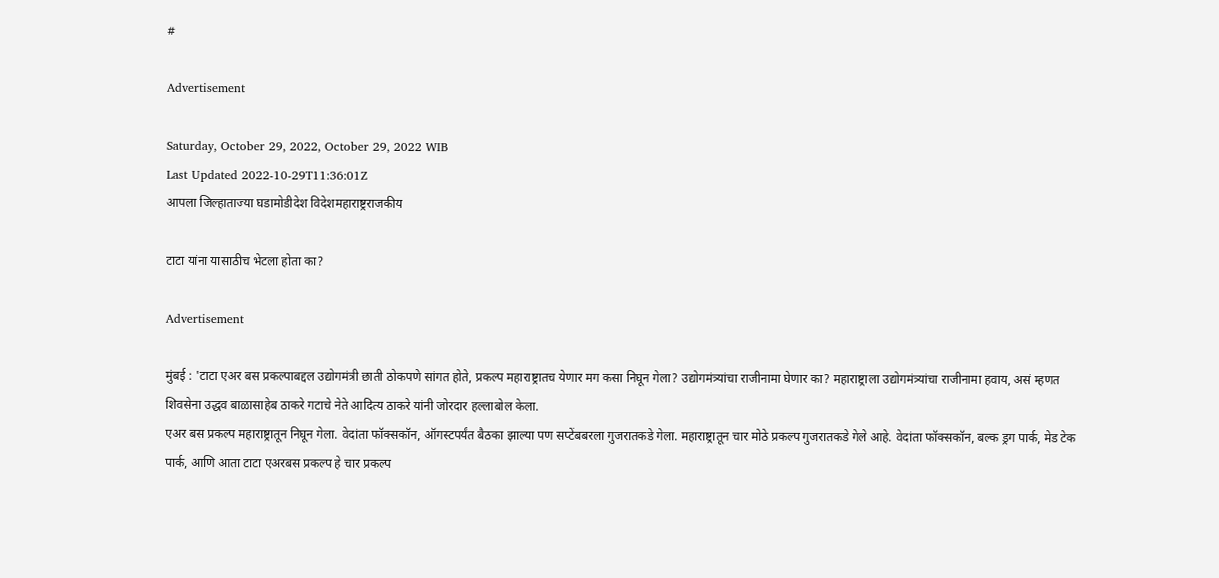#

Advertisement

Saturday, October 29, 2022, October 29, 2022 WIB
Last Updated 2022-10-29T11:36:01Z
आपला जिल्हाताज्या घडामोडीदेश विदेशमहाराष्ट्रराजकीय

टाटा यांना यासाठीच भेटला होता का?

Advertisement

मुंबई : 'टाटा एअर बस प्रकल्पाबद्दल उद्योगमंत्री छाती ठोकपणे सांगत होते, प्रकल्प महाराष्ट्रातच येणार मग कसा निघून गेला? उद्योगमंत्र्यांचा राजीनामा घेणार का? महाराष्ट्राला उद्योगमंत्र्यांचा राजीनामा हवाय, असं म्हणत शिवसेना उद्धव बाळासाहेब ठाकरे गटाचे नेते आदित्य ठाकरे यांनी जोरदार हल्लाबोल केला.
एअर बस प्रकल्प महाराष्ट्रातून निघून गेला. वेदांता फॉक्सकॉन, ऑगस्टपर्यंत बैठका झाल्या पण सप्टेंबबरला गुजरातकडे गेला. महाराष्ट्रातून चार मोठे प्रकल्प गुजरातकडे गेले आहे. वेदांता फॉक्सकॉन, बल्क ड्रग पार्क, मेड टेक पार्क, आणि आता टाटा एअरबस प्रकल्प हे चार प्रकल्प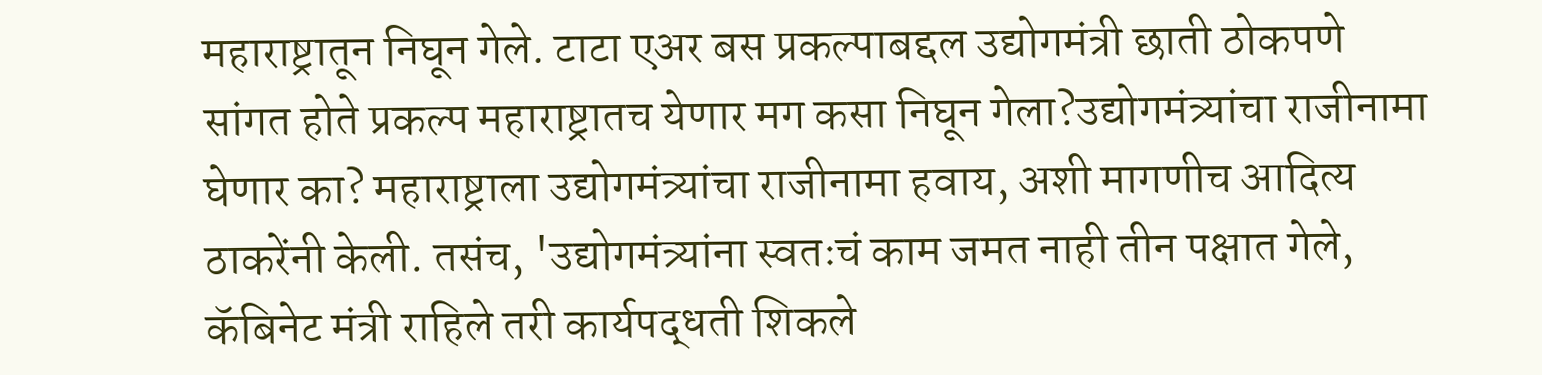महाराष्ट्रातून निघून गेले. टाटा एअर बस प्रकल्पाबद्दल उद्योगमंत्री छाती ठोकपणे सांगत होते प्रकल्प महाराष्ट्रातच येणार मग कसा निघून गेला?उद्योगमंत्र्यांचा राजीनामा घेणार का? महाराष्ट्राला उद्योगमंत्र्यांचा राजीनामा हवाय, अशी मागणीच आदित्य ठाकरेंनी केली. तसंच, 'उद्योगमंत्र्यांना स्वतःचं काम जमत नाही तीन पक्षात गेले, कॅबिनेट मंत्री राहिले तरी कार्यपद्धती शिकले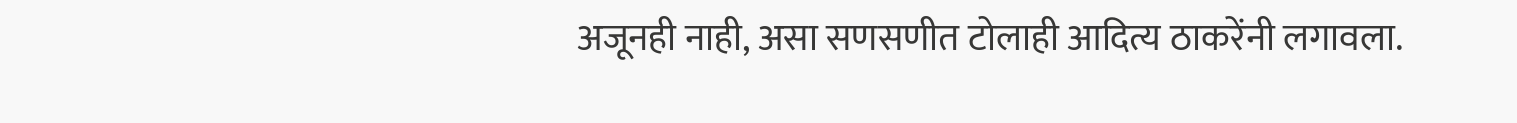अजूनही नाही, असा सणसणीत टोलाही आदित्य ठाकरेंनी लगावला.